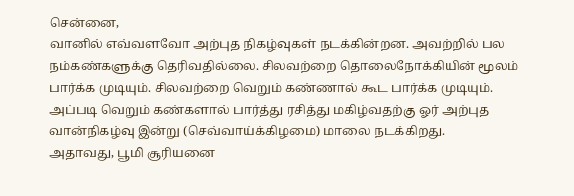சென்னை,
வானில் எவ்வளவோ அற்புத நிகழ்வுகள் நடக்கின்றன. அவற்றில் பல நம்கண்களுக்கு தெரிவதில்லை. சிலவற்றை தொலைநோக்கியின் மூலம் பார்க்க முடியும். சிலவற்றை வெறும் கண்ணால் கூட பார்க்க முடியும். அப்படி வெறும் கண்களால் பார்த்து ரசித்து மகிழ்வதற்கு ஓர் அற்புத வான்நிகழ்வு இன்று (செவ்வாய்க்கிழமை) மாலை நடக்கிறது.
அதாவது, பூமி சூரியனை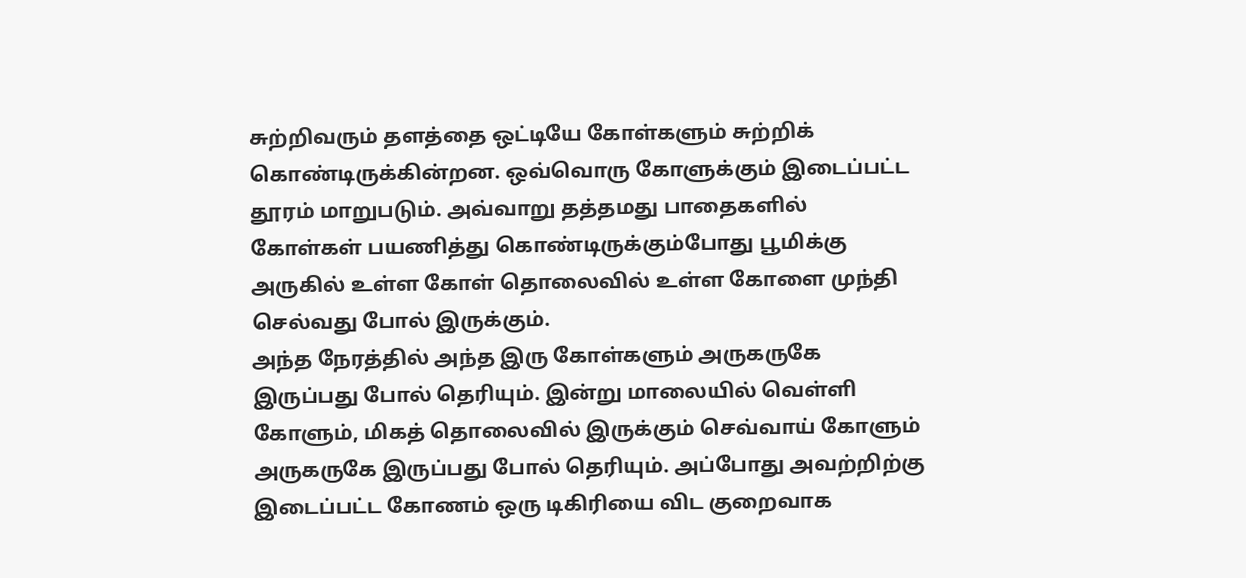சுற்றிவரும் தளத்தை ஒட்டியே கோள்களும் சுற்றிக் கொண்டிருக்கின்றன. ஒவ்வொரு கோளுக்கும் இடைப்பட்ட தூரம் மாறுபடும். அவ்வாறு தத்தமது பாதைகளில் கோள்கள் பயணித்து கொண்டிருக்கும்போது பூமிக்கு அருகில் உள்ள கோள் தொலைவில் உள்ள கோளை முந்தி செல்வது போல் இருக்கும்.
அந்த நேரத்தில் அந்த இரு கோள்களும் அருகருகே இருப்பது போல் தெரியும். இன்று மாலையில் வெள்ளி கோளும், மிகத் தொலைவில் இருக்கும் செவ்வாய் கோளும் அருகருகே இருப்பது போல் தெரியும். அப்போது அவற்றிற்கு இடைப்பட்ட கோணம் ஒரு டிகிரியை விட குறைவாக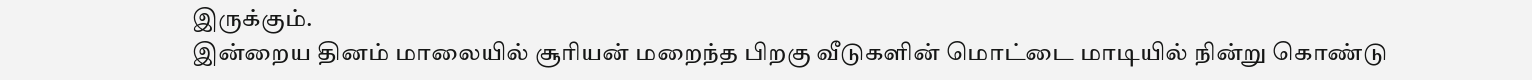இருக்கும்.
இன்றைய தினம் மாலையில் சூரியன் மறைந்த பிறகு வீடுகளின் மொட்டை மாடியில் நின்று கொண்டு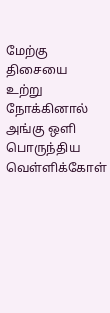மேற்கு திசையை உற்று நோக்கினால் அங்கு ஒளி பொருந்திய வெள்ளிக்கோள்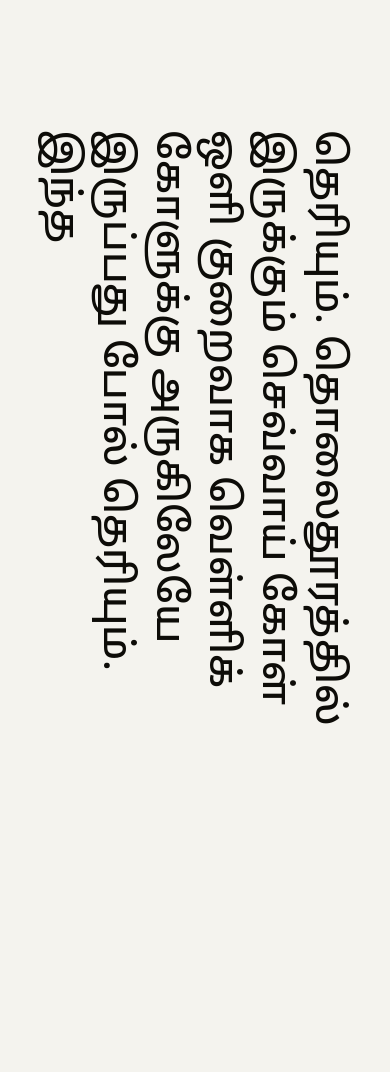தெரியும். தொலைதூரத்தில் இருக்கும் செவ்வாய் கோள் ஒளி குறைவாக வெள்ளிக் கோளுக்கு அருகிலேயே இருப்பது போல் தெரியும். இந்த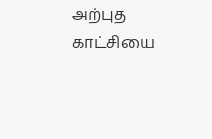அற்புத காட்சியை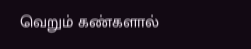வெறும் கண்களால்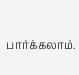பார்க்கலாம்.